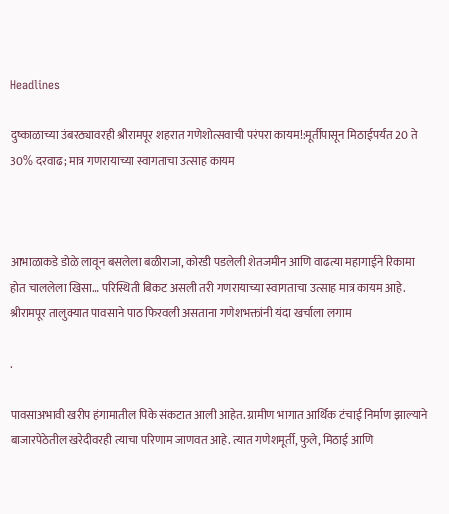Headlines

दुष्काळाच्या उंबरठ्यावरही श्रीरामपूर शहरात गणेशोत्सवाची परंपरा कायम!:मूर्तीपासून मिठाईपर्यंत 20 ते 30% दरवाढ; मात्र गणरायाच्या स्वागताचा उत्साह कायम



आभाळाकडे डोळे लावून बसलेला बळीराजा, कोरडी पडलेली शेतजमीन आणि वाढत्या महागाईने रिकामा होत चाललेला खिसा… परिस्थिती बिकट असली तरी गणरायाच्या स्वागताचा उत्साह मात्र कायम आहे. श्रीरामपूर तालुक्यात पावसाने पाठ फिरवली असताना गणेशभक्तांनी यंदा खर्चाला लगाम

.

पावसाअभावी खरीप हंगामातील पिके संकटात आली आहेत. ग्रामीण भागात आर्थिक टंचाई निर्माण झाल्याने बाजारपेठेतील खरेदीवरही त्याचा परिणाम जाणवत आहे. त्यात गणेशमूर्ती, फुले, मिठाई आणि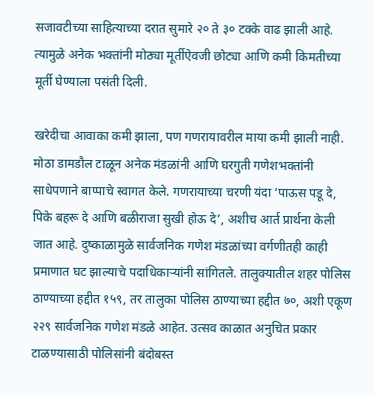सजावटीच्या साहित्याच्या दरात सुमारे २० ते ३० टक्के वाढ झाली आहे. त्यामुळे अनेक भक्तांनी मोठ्या मूर्तीऐवजी छोट्या आणि कमी किमतीच्या मूर्ती घेण्याला पसंती दिली.

खरेदीचा आवाका कमी झाला, पण गणरायावरील माया कमी झाली नाही. मोठा डामडौल टाळून अनेक मंडळांनी आणि घरगुती गणेशभक्तांनी साधेपणाने बाप्पाचे स्वागत केले. गणरायाच्या चरणी यंदा ‘पाऊस पडू दे, पिके बहरू दे आणि बळीराजा सुखी होऊ दे’, अशीच आर्त प्रार्थना केली जात आहे. दुष्काळामुळे सार्वजनिक गणेश मंडळांच्या वर्गणीतही काही प्रमाणात घट झाल्याचे पदाधिकाऱ्यांनी सांगितले. तालुक्यातील शहर पोलिस ठाण्याच्या हद्दीत १५९, तर तालुका पोलिस ठाण्याच्या हद्दीत ७०, अशी एकूण २२९ सार्वजनिक गणेश मंडळे आहेत. उत्सव काळात अनुचित प्रकार टाळण्यासाठी पोलिसांनी बंदोबस्त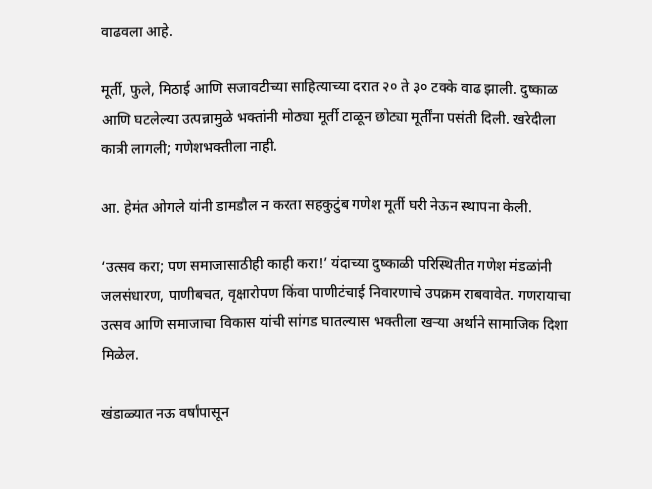वाढवला आहे.

मूर्ती, फुले, मिठाई आणि सजावटीच्या साहित्याच्या दरात २० ते ३० टक्के वाढ झाली. दुष्काळ आणि घटलेल्या उत्पन्नामुळे भक्तांनी मोठ्या मूर्ती टाळून छोट्या मूर्तींना पसंती दिली. खरेदीला कात्री लागली; गणेशभक्तीला नाही.

आ. हेमंत ओगले यांनी डामडौल न करता सहकुटुंब गणेश मूर्ती घरी नेऊन स्थापना केली.

‘उत्सव करा; पण समाजासाठीही काही करा!’ यंदाच्या दुष्काळी परिस्थितीत गणेश मंडळांनी जलसंधारण, पाणीबचत, वृक्षारोपण किंवा पाणीटंचाई निवारणाचे उपक्रम राबवावेत. गणरायाचा उत्सव आणि समाजाचा विकास यांची सांगड घातल्यास भक्तीला खऱ्या अर्थाने सामाजिक दिशा मिळेल.

खंडाळ्यात नऊ वर्षांपासून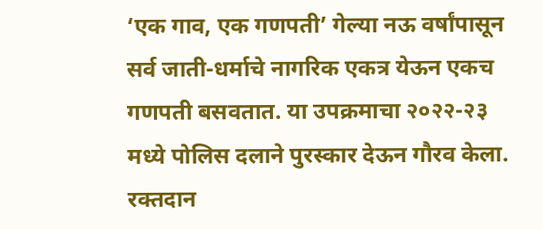‘एक गाव, एक गणपती’ गेल्या नऊ वर्षांपासून सर्व जाती-धर्माचे नागरिक एकत्र येऊन एकच गणपती बसवतात. या उपक्रमाचा २०२२-२३ मध्ये पोलिस दलाने पुरस्कार देऊन गौरव केला. रक्तदान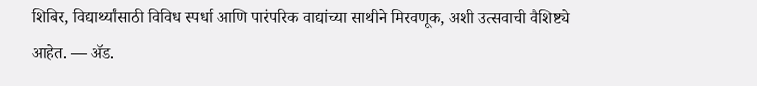शिबिर, विद्यार्थ्यांसाठी विविध स्पर्धा आणि पारंपरिक वाद्यांच्या साथीने मिरवणूक, अशी उत्सवाची वैशिष्ट्ये आहेत. — ॲड.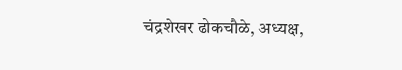चंद्रशेखर ढोकचौळे, अध्यक्ष,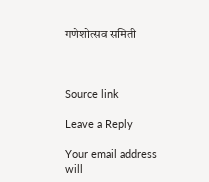गणेशोत्सव समिती



Source link

Leave a Reply

Your email address will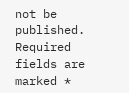not be published. Required fields are marked *